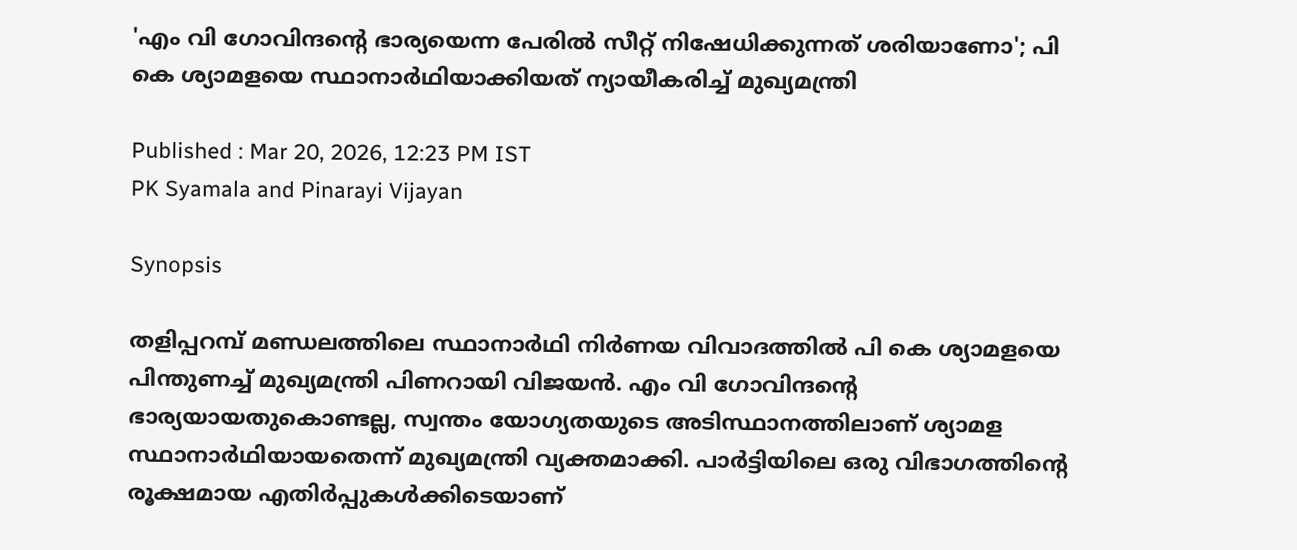'എം വി ഗോവിന്ദന്‍റെ ഭാര്യയെന്ന പേരില്‍ സീറ്റ് നിഷേധിക്കുന്നത് ശരിയാണോ'; പി കെ ശ്യാമളയെ സ്ഥാനാര്‍ഥിയാക്കിയത് ന്യായീകരിച്ച് മുഖ്യമന്ത്രി

Published : Mar 20, 2026, 12:23 PM IST
PK Syamala and Pinarayi Vijayan

Synopsis

തളിപ്പറമ്പ് മണ്ഡലത്തിലെ സ്ഥാനാര്‍ഥി നിര്‍ണയ വിവാദത്തില്‍ പി കെ ശ്യാമളയെ പിന്തുണച്ച് മുഖ്യമന്ത്രി പിണറായി വിജയന്‍. എം വി ഗോവിന്ദന്‍റെ ഭാര്യയായതുകൊണ്ടല്ല, സ്വന്തം യോഗ്യതയുടെ അടിസ്ഥാനത്തിലാണ് ശ്യാമള സ്ഥാനാര്‍ഥിയായതെന്ന് മുഖ്യമന്ത്രി വ്യക്തമാക്കി. പാര്‍ട്ടിയിലെ ഒരു വിഭാഗത്തിന്‍റെ രൂക്ഷമായ എതിര്‍പ്പുകള്‍ക്കിടെയാണ്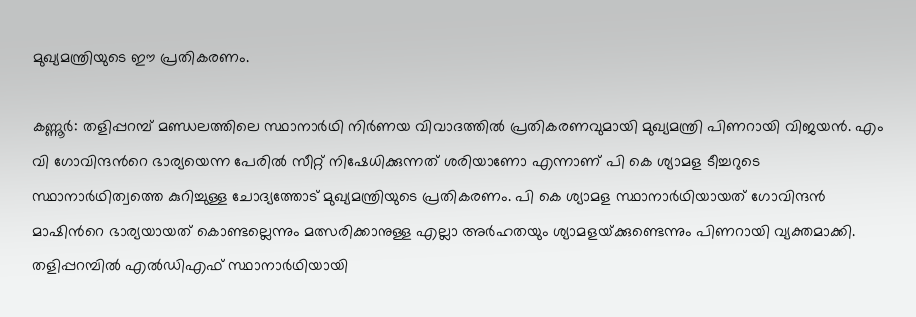മുഖ്യമന്ത്രിയുടെ ഈ പ്രതികരണം.

കണ്ണൂര്‍: തളിപ്പറമ്പ് മണ്ഡലത്തിലെ സ്ഥാനാര്‍ഥി നിര്‍ണയ വിവാദത്തില്‍ പ്രതികരണവുമായി മുഖ്യമന്ത്രി പിണറായി വിജയന്‍. എം വി ഗോവിന്ദന്‍റെ ഭാര്യയെന്ന പേരില്‍ സീറ്റ് നിഷേധിക്കുന്നത് ശരിയാണോ എന്നാണ് പി കെ ശ്യാമള ടീച്ചറുടെ സ്ഥാനാര്‍ഥിത്വത്തെ കുറിച്ചുള്ള ചോദ്യത്തോട് മുഖ്യമന്ത്രിയുടെ പ്രതികരണം. പി കെ ശ്യാമള സ്ഥാനാര്‍ഥിയായത് ഗോവിന്ദന്‍ മാഷിന്‍റെ ഭാര്യയായത് കൊണ്ടല്ലെന്നും മത്സരിക്കാനുള്ള എല്ലാ അര്‍ഹതയും ശ്യാമളയ്‌ക്കുണ്ടെന്നും പിണറായി വ്യക്തമാക്കി. തളിപ്പറമ്പില്‍ എല്‍ഡിഎഫ് സ്ഥാനാര്‍ഥിയായി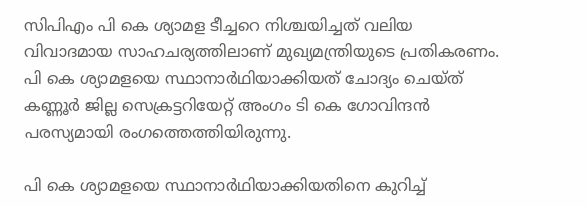സിപിഎം പി കെ ശ്യാമള ടീച്ചറെ നിശ്ചയിച്ചത് വലിയ വിവാദമായ സാഹചര്യത്തിലാണ് മുഖ്യമന്ത്രിയുടെ പ്രതികരണം. പി കെ ശ്യാമളയെ സ്ഥാനാര്‍ഥിയാക്കിയത് ചോദ്യം ചെയ്‌ത് കണ്ണൂര്‍ ജില്ല സെക്രട്ടറിയേറ്റ് അംഗം ടി കെ ഗോവിന്ദൻ പരസ്യമായി രംഗത്തെത്തിയിരുന്നു.

പി കെ ശ്യാമളയെ സ്ഥാനാര്‍ഥിയാക്കിയതിനെ കുറിച്ച്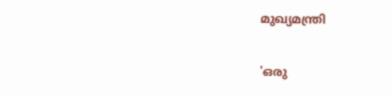മുഖ്യമന്ത്രി

'ഒരു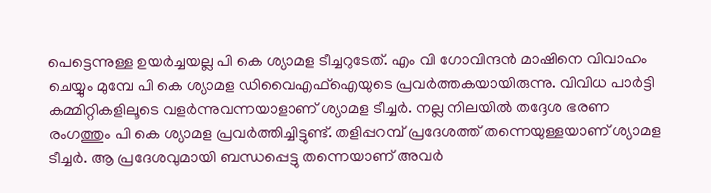പെട്ടെന്നുള്ള ഉയര്‍ച്ചയല്ല പി കെ ശ്യാമള ടീച്ചറുടേത്. എം വി ഗോവിന്ദന്‍ മാഷിനെ വിവാഹം ചെയ്യും മുമ്പേ പി കെ ശ്യാമള ഡിവൈഎഫ്‌ഐയുടെ പ്രവര്‍ത്തകയായിരുന്നു. വിവിധ പാര്‍ട്ടി കമ്മിറ്റികളിലൂടെ വളര്‍ന്നുവന്നയാളാണ് ശ്യാമള ടീച്ചര്‍. നല്ല നിലയില്‍ തദ്ദേശ ഭരണ രംഗത്തും പി കെ ശ്യാമള പ്രവര്‍ത്തിച്ചിട്ടുണ്ട്. തളിപ്പറമ്പ് പ്രദേശത്ത് തന്നെയുള്ളയാണ് ശ്യാമള ടീച്ചര്‍. ആ പ്രദേശവുമായി ബന്ധപ്പെട്ടു തന്നെയാണ് അവര്‍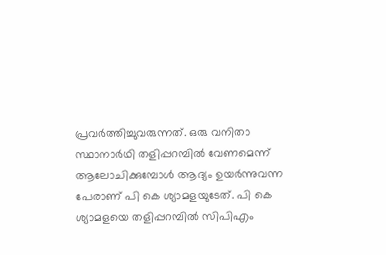പ്രവര്‍ത്തിച്ചുവരുന്നത്. ഒരു വനിതാ സ്ഥാനാര്‍ഥി തളിപ്പറമ്പില്‍ വേണമെന്ന് ആലോചിക്കുമ്പോള്‍ ആദ്യം ഉയര്‍ന്നുവന്ന പേരാണ് പി കെ ശ്യാമളയുടേത്. പി കെ ശ്യാമളയെ തളിപ്പറമ്പില്‍ സിപിഎം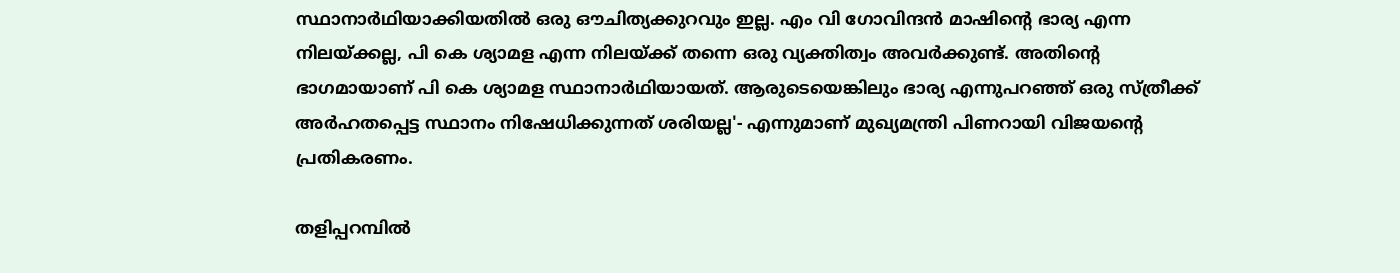സ്ഥാനാര്‍ഥിയാക്കിയതില്‍ ഒരു ഔചിത്യക്കുറവും ഇല്ല. എം വി ഗോവിന്ദന്‍ മാഷിന്‍റെ ഭാര്യ എന്ന നിലയ്‌ക്കല്ല, പി കെ ശ്യാമള എന്ന നിലയ്‌ക്ക് തന്നെ ഒരു വ്യക്തിത്വം അവര്‍ക്കുണ്ട്. അതിന്‍റെ ഭാഗമായാണ് പി കെ ശ്യാമള സ്ഥാനാര്‍ഥിയായത്. ആരുടെയെങ്കിലും ഭാര്യ എന്നുപറഞ്ഞ് ഒരു സ്‌ത്രീക്ക് അര്‍ഹതപ്പെട്ട സ്ഥാനം നിഷേധിക്കുന്നത് ശരിയല്ല'- എന്നുമാണ് മുഖ്യമന്ത്രി പിണറായി വിജയന്‍റെ പ്രതികരണം.

തളിപ്പറമ്പില്‍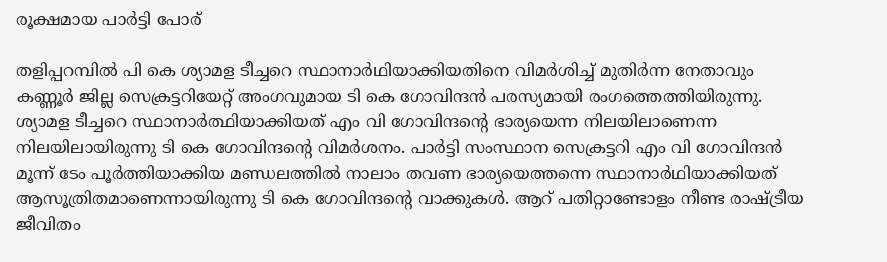രൂക്ഷമായ പാര്‍ട്ടി പോര്

തളിപ്പറമ്പില്‍ പി കെ ശ്യാമള ടീച്ചറെ സ്ഥാനാര്‍ഥിയാക്കിയതിനെ വിമര്‍ശിച്ച് മുതിര്‍ന്ന നേതാവും കണ്ണൂര്‍ ജില്ല സെക്രട്ടറിയേറ്റ് അംഗവുമായ ടി കെ ഗോവിന്ദൻ പരസ്യമായി രംഗത്തെത്തിയിരുന്നു. ശ്യാമള ടീച്ചറെ സ്ഥാനാർത്ഥിയാക്കിയത് എം വി ഗോവിന്ദന്‍റെ ഭാര്യയെന്ന നിലയിലാണെന്ന നിലയിലായിരുന്നു ടി കെ ഗോവിന്ദന്‍റെ വിമര്‍ശനം. പാർട്ടി സംസ്ഥാന സെക്രട്ടറി എം വി ഗോവിന്ദൻ മൂന്ന് ടേം പൂർത്തിയാക്കിയ മണ്ഡലത്തിൽ നാലാം തവണ ഭാര്യയെത്തന്നെ സ്ഥാനാർഥിയാക്കിയത് ആസൂത്രിതമാണെന്നായിരുന്നു ടി കെ ഗോവിന്ദന്‍റെ വാക്കുകള്‍. ആറ് പതിറ്റാണ്ടോളം നീണ്ട രാഷ്ട്രീയ ജീവിതം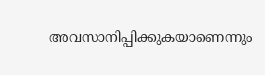അവസാനിപ്പിക്കുകയാണെന്നും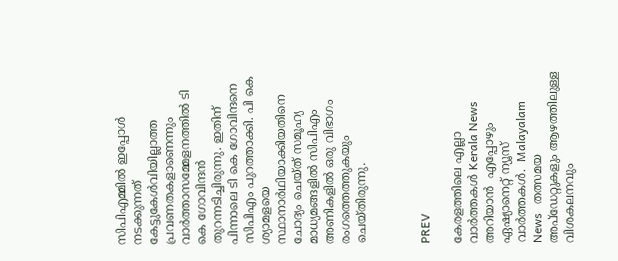സിപിഎമ്മിൽ ഇപ്പോൾ നടക്കുന്നത് കേട്ടുകേൾവിയില്ലാത്ത പ്രവണതകളാണെന്നും വാർത്താസമ്മേളനത്തിൽ ടി കെ ഗോവിന്ദൻ തുറന്നടിച്ചിരുന്നു. ഇതിന് പിന്നാലെ ടി കെ ഗോവിന്ദനെ സിപിഎം പുറത്താക്കി. പി കെ ശ്യാമളയെ സ്ഥാനാര്‍ഥിയാക്കിയതിനെ ചോദ്യം ചെയ്‌ത് സമൂഹ്യ മാധ്യമങ്ങളില്‍ സിപിഎം അണികളില്‍ ഒരു വിഭാഗം രംഗത്തെത്തുകയും ചെയ്‌തിരുന്നു.



PREV

കേരളത്തിലെ എല്ലാ വാർത്തകൾ Kerala News അറിയാൻ  എപ്പോഴും ഏഷ്യാനെറ്റ് ന്യൂസ് വാർത്തകൾ.  Malayalam News   തത്സമയ അപ്‌ഡേറ്റുകളും ആഴത്തിലുള്ള വിശകലനവും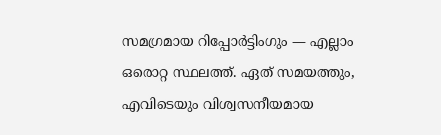സമഗ്രമായ റിപ്പോർട്ടിംഗും — എല്ലാം ഒരൊറ്റ സ്ഥലത്ത്. ഏത് സമയത്തും, എവിടെയും വിശ്വസനീയമായ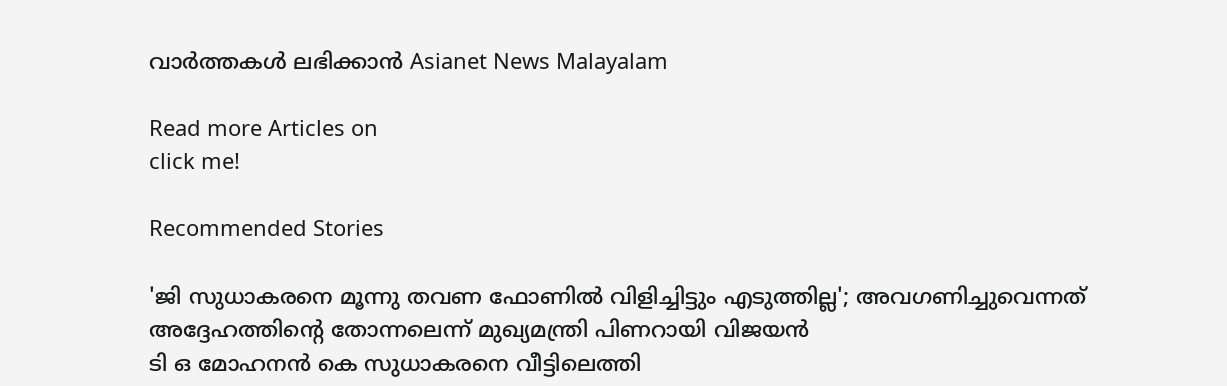വാർത്തകൾ ലഭിക്കാൻ Asianet News Malayalam

Read more Articles on
click me!

Recommended Stories

'ജി സുധാകരനെ മൂന്നു തവണ ഫോണിൽ വിളിച്ചിട്ടും എടുത്തില്ല'; അവഗണിച്ചുവെന്നത് അദ്ദേഹത്തിന്‍റെ തോന്നലെന്ന് മുഖ്യമന്ത്രി പിണറായി വിജയൻ
ടി ഒ മോഹനൻ കെ സുധാകരനെ വീട്ടിലെത്തി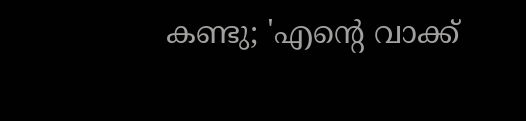കണ്ടു; 'എന്‍റെ വാക്ക്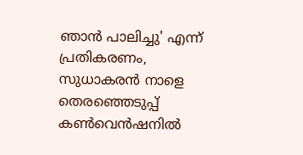ഞാൻ പാലിച്ചു' എന്ന് പ്രതികരണം, സുധാകരൻ നാളെ തെരഞ്ഞെടുപ്പ് കൺവെൻഷനിൽ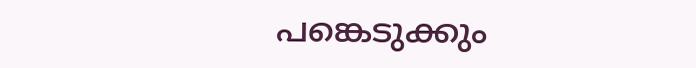പങ്കെടുക്കും